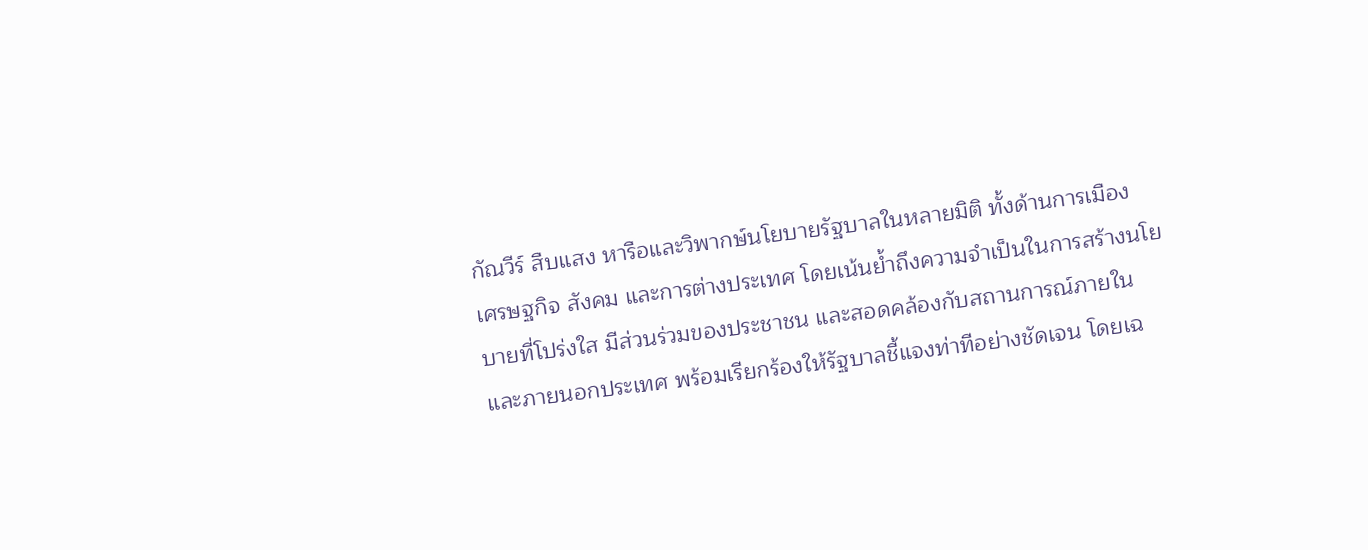กัณวีร์ สืบแสง หารือและวิพากษ์นโยบายรัฐบาลในหลายมิติ ทั้งด้านการเมือง เศรษฐกิจ สังคม และการต่างประเทศ โดยเน้นย้ำถึงความจำเป็นในการสร้างนโยบายที่โปร่งใส มีส่วนร่วมของประชาชน และสอดคล้องกับสถานการณ์ภายในและภายนอกประเทศ พร้อมเรียกร้องให้รัฐบาลชี้แจงท่าทีอย่างชัดเจน โดยเฉ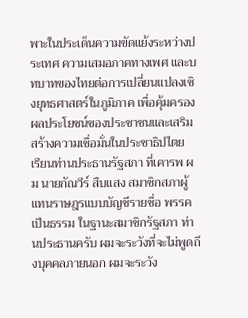พาะในประเด็นความขัดแย้งระหว่างประเทศ ความเสมอภาคทางเพศ และบทบาทของไทยต่อการเปลี่ยนแปลงเชิงยุทธศาสตร์ในภูมิภาค เพื่อคุ้มครองผลประโยชน์ของประชาชนและเสริมสร้างความเชื่อมั่นในประชาธิปไตย
เรียนท่านประธานรัฐสภา ที่เคารพ ผม นายกัณวีร์ สืบแสง สมาชิกสภาผู้แทนราษฎรแบบบัญชีรายชื่อ พรรคเป็นธรรม ในฐานะสมาชิกรัฐสภา ท่านประธานครับ ผมจะระวังที่จะไม่พูดถึงบุคคลภายนอก ผมจะระวัง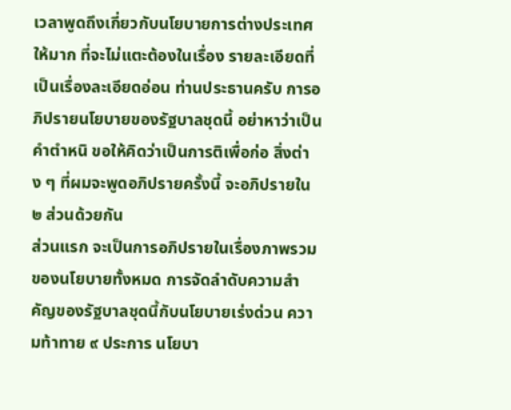เวลาพูดถึงเกี่ยวกับนโยบายการต่างประเทศให้มาก ที่จะไม่แตะต้องในเรื่อง รายละเอียดที่เป็นเรื่องละเอียดอ่อน ท่านประธานครับ การอภิปรายนโยบายของรัฐบาลชุดนี้ อย่าหาว่าเป็นคำตำหนิ ขอให้คิดว่าเป็นการติเพื่อก่อ สิ่งต่าง ๆ ที่ผมจะพูดอภิปรายครั้งนี้ จะอภิปรายใน ๒ ส่วนด้วยกัน
ส่วนแรก จะเป็นการอภิปรายในเรื่องภาพรวมของนโยบายทั้งหมด การจัดลำดับความสำคัญของรัฐบาลชุดนี้กับนโยบายเร่งด่วน ความท้าทาย ๙ ประการ นโยบา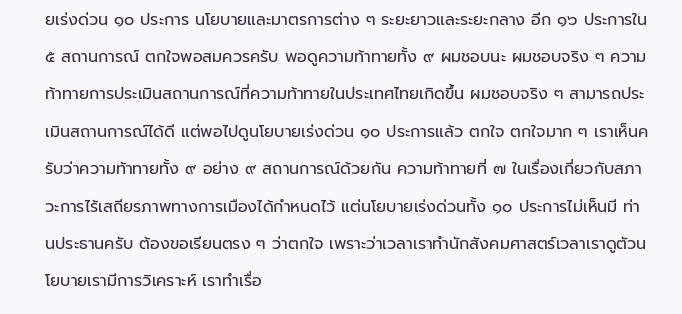ยเร่งด่วน ๑๐ ประการ นโยบายและมาตรการต่าง ๆ ระยะยาวและระยะกลาง อีก ๑๖ ประการใน ๕ สถานการณ์ ตกใจพอสมควรครับ พอดูความท้าทายทั้ง ๙ ผมชอบนะ ผมชอบจริง ๆ ความท้าทายการประเมินสถานการณ์ที่ความท้าทายในประเทศไทยเกิดขึ้น ผมชอบจริง ๆ สามารถประเมินสถานการณ์ได้ดี แต่พอไปดูนโยบายเร่งด่วน ๑๐ ประการแล้ว ตกใจ ตกใจมาก ๆ เราเห็นครับว่าความท้าทายทั้ง ๙ อย่าง ๙ สถานการณ์ด้วยกัน ความท้าทายที่ ๗ ในเรื่องเกี่ยวกับสภาวะการไร้เสถียรภาพทางการเมืองได้กำหนดไว้ แต่นโยบายเร่งด่วนทั้ง ๑๐ ประการไม่เห็นมี ท่านประธานครับ ต้องขอเรียนตรง ๆ ว่าตกใจ เพราะว่าเวลาเราทำนักสังคมศาสตร์เวลาเราดูตัวนโยบายเรามีการวิเคราะห์ เราทำเรื่อ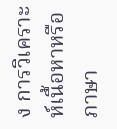ง การวิเคราะห์เนื้อหาหรือภาษา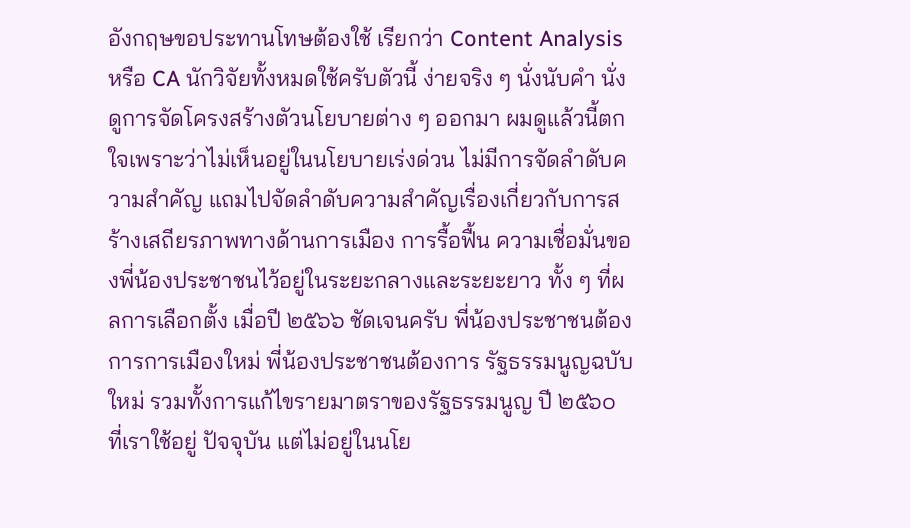อังกฤษขอประทานโทษต้องใช้ เรียกว่า Content Analysis หรือ CA นักวิจัยทั้งหมดใช้ครับตัวนี้ ง่ายจริง ๆ นั่งนับคำ นั่งดูการจัดโครงสร้างตัวนโยบายต่าง ๆ ออกมา ผมดูแล้วนี้ตกใจเพราะว่าไม่เห็นอยู่ในนโยบายเร่งด่วน ไม่มีการจัดลำดับความสำคัญ แถมไปจัดลำดับความสำคัญเรื่องเกี่ยวกับการสร้างเสถียรภาพทางด้านการเมือง การรื้อฟื้น ความเชื่อมั่นของพี่น้องประชาชนไว้อยู่ในระยะกลางและระยะยาว ทั้ง ๆ ที่ผลการเลือกตั้ง เมื่อปี ๒๕๖๖ ชัดเจนครับ พี่น้องประชาชนต้องการการเมืองใหม่ พี่น้องประชาชนต้องการ รัฐธรรมนูญฉบับใหม่ รวมทั้งการแก้ไขรายมาตราของรัฐธรรมนูญ ปี ๒๕๖๐ ที่เราใช้อยู่ ปัจจุบัน แต่ไม่อยู่ในนโย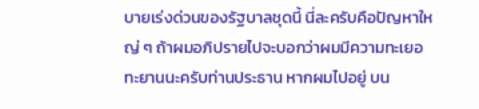บายเร่งด่วนของรัฐบาลชุดนี้ นี่ละครับคือปัญหาใหญ่ ๆ ถ้าผมอภิปรายไปจะบอกว่าผมมีความทะเยอทะยานนะครับท่านประธาน หากผมไปอยู่ บน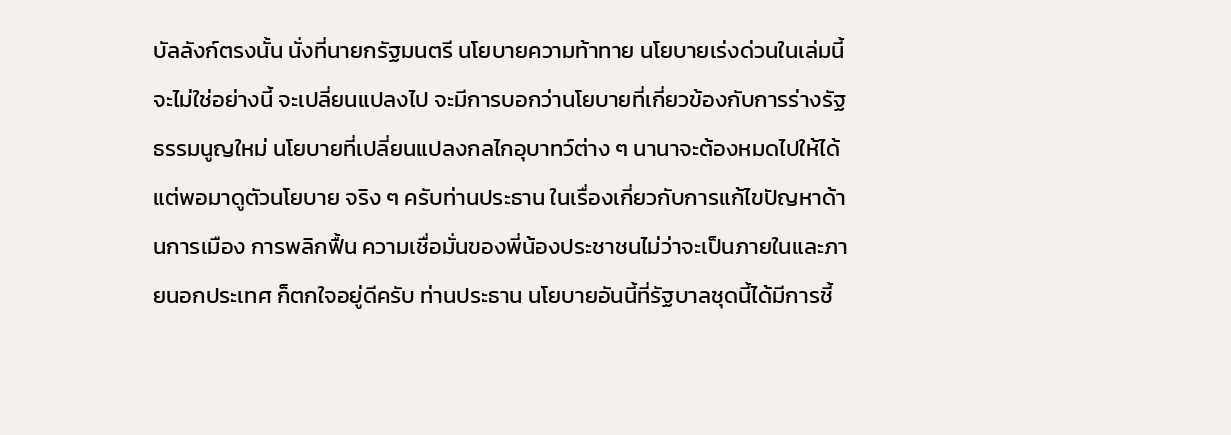บัลลังก์ตรงนั้น นั่งที่นายกรัฐมนตรี นโยบายความท้าทาย นโยบายเร่งด่วนในเล่มนี้ จะไม่ใช่อย่างนี้ จะเปลี่ยนแปลงไป จะมีการบอกว่านโยบายที่เกี่ยวข้องกับการร่างรัฐธรรมนูญใหม่ นโยบายที่เปลี่ยนแปลงกลไกอุบาทว์ต่าง ๆ นานาจะต้องหมดไปให้ได้ แต่พอมาดูตัวนโยบาย จริง ๆ ครับท่านประธาน ในเรื่องเกี่ยวกับการแก้ไขปัญหาด้านการเมือง การพลิกฟื้น ความเชื่อมั่นของพี่น้องประชาชนไม่ว่าจะเป็นภายในและภายนอกประเทศ ก็ตกใจอยู่ดีครับ ท่านประธาน นโยบายอันนี้ที่รัฐบาลชุดนี้ได้มีการชี้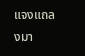แจงแถลงมา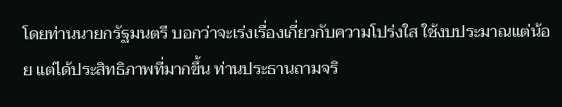โดยท่านนายกรัฐมนตรี บอกว่าจะเร่งเรื่องเกี่ยวกับความโปร่งใส ใช้งบประมาณแต่น้อย แต่ได้ประสิทธิภาพที่มากขึ้น ท่านประธานถามจริ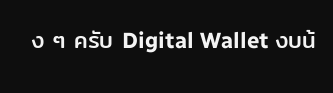ง ๆ ครับ Digital Wallet งบน้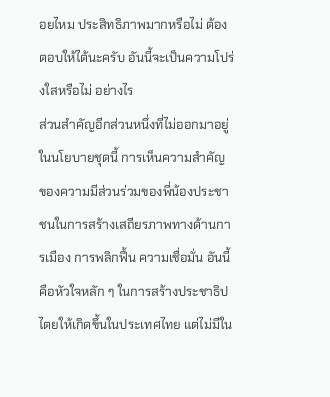อยไหม ประสิทธิภาพมากหรือไม่ ต้องตอบให้ได้นะครับ อันนี้จะเป็นความโปร่งใสหรือไม่ อย่างไร
ส่วนสำคัญอีกส่วนหนึ่งที่ไม่ออกมาอยู่ในนโยบายชุดนี้ การเห็นความสำคัญ ของความมีส่วนร่วมของพี่น้องประชาชนในการสร้างเสถียรภาพทางด้านการเมือง การพลิกฟื้น ความเชื่อมั่น อันนี้คือหัวใจหลัก ๆ ในการสร้างประชาธิปไตยให้เกิดขึ้นในประเทศไทย แต่ไม่มีใน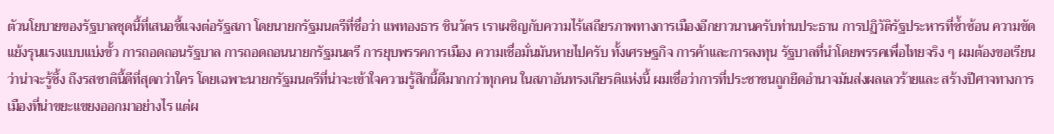ตัวนโยบายของรัฐบาลชุดนี้ที่เสนอชี้แจงต่อรัฐสภา โดยนายกรัฐมนตรีที่ชื่อว่า แพทองธาร ชินวัตร เราเผชิญกับความไร้เสถียรภาพทางการเมืองอีกยาวนานครับท่านประธาน การปฏิวัติรัฐประหารที่ซ้ำซ้อน ความขัดแย้งรุนแรงแบบแบ่งขั้ว การถอดถอนรัฐบาล การถอดถอนนายกรัฐมนตรี การยุบพรรคการเมือง ความเชื่อมั่นมันหายไปครับ ทั้งเศรษฐกิจ การค้าและการลงทุน รัฐบาลที่นำโดยพรรคเพื่อไทยจริง ๆ ผมต้องขอเรียนว่าน่าจะรู้ซึ้ง ถึงรสชาตินี้ดีที่สุดกว่าใคร โดยเฉพาะนายกรัฐมนตรีที่น่าจะเข้าใจความรู้สึกนี้ดีมากกว่าทุกคน ในสภาอันทรงเกียรติแห่งนี้ ผมเชื่อว่าการที่ประชาชนถูกยึดอำนาจมันส่งผลเลวร้ายและ สร้างปีศาจทางการเมืองที่น่าขยะแขยงออกมาอย่างไร แต่ผ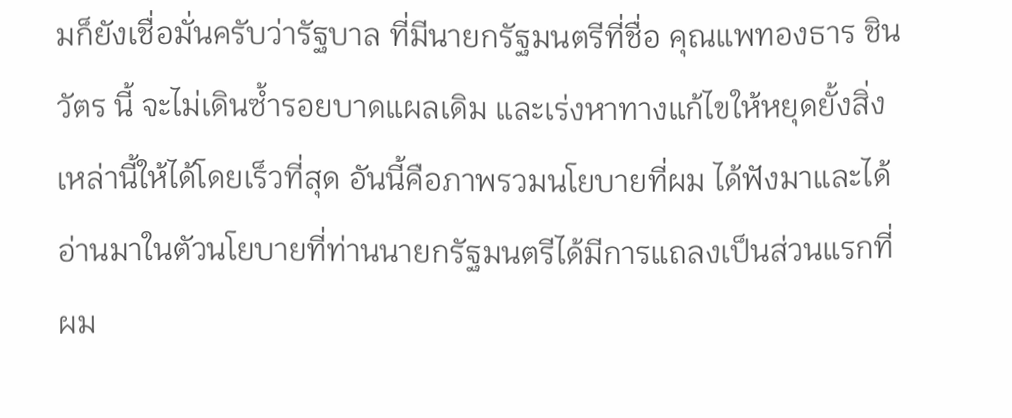มก็ยังเชื่อมั่นครับว่ารัฐบาล ที่มีนายกรัฐมนตรีที่ชื่อ คุณแพทองธาร ชินวัตร นี้ จะไม่เดินซ้ำรอยบาดแผลเดิม และเร่งหาทางแก้ไขให้หยุดยั้งสิ่งเหล่านี้ให้ได้โดยเร็วที่สุด อันนี้คือภาพรวมนโยบายที่ผม ได้ฟังมาและได้อ่านมาในตัวนโยบายที่ท่านนายกรัฐมนตรีได้มีการแถลงเป็นส่วนแรกที่ผม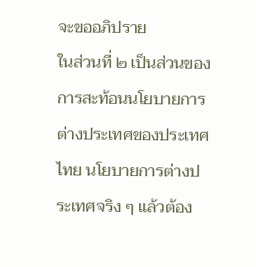จะขออภิปราย
ในส่วนที่ ๒ เป็นส่วนของการสะท้อนนโยบายการต่างประเทศของประเทศไทย นโยบายการต่างประเทศจริง ๆ แล้วต้อง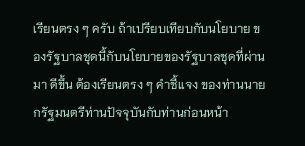เรียนตรง ๆ ครับ ถ้าเปรียบเทียบกับนโยบาย ของรัฐบาลชุดนี้กับนโยบายของรัฐบาลชุดที่ผ่านมา ดีขึ้น ต้องเรียนตรง ๆ คำชี้แจง ของท่านนายกรัฐมนตรีท่านปัจจุบันกับท่านก่อนหน้า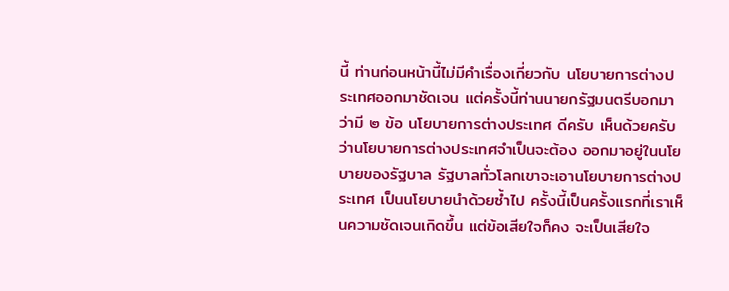นี้ ท่านก่อนหน้านี้ไม่มีคำเรื่องเกี่ยวกับ นโยบายการต่างประเทศออกมาชัดเจน แต่ครั้งนี้ท่านนายกรัฐมนตรีบอกมาว่ามี ๒ ข้อ นโยบายการต่างประเทศ ดีครับ เห็นด้วยครับ ว่านโยบายการต่างประเทศจำเป็นจะต้อง ออกมาอยู่ในนโยบายของรัฐบาล รัฐบาลทั่วโลกเขาจะเอานโยบายการต่างประเทศ เป็นนโยบายนำด้วยซ้ำไป ครั้งนี้เป็นครั้งแรกที่เราเห็นความชัดเจนเกิดขึ้น แต่ข้อเสียใจก็คง จะเป็นเสียใจ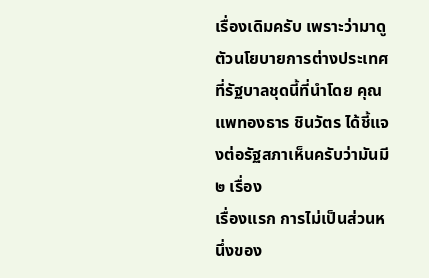เรื่องเดิมครับ เพราะว่ามาดูตัวนโยบายการต่างประเทศที่รัฐบาลชุดนี้ที่นำโดย คุณแพทองธาร ชินวัตร ได้ชี้แจงต่อรัฐสภาเห็นครับว่ามันมี ๒ เรื่อง
เรื่องแรก การไม่เป็นส่วนหนึ่งของ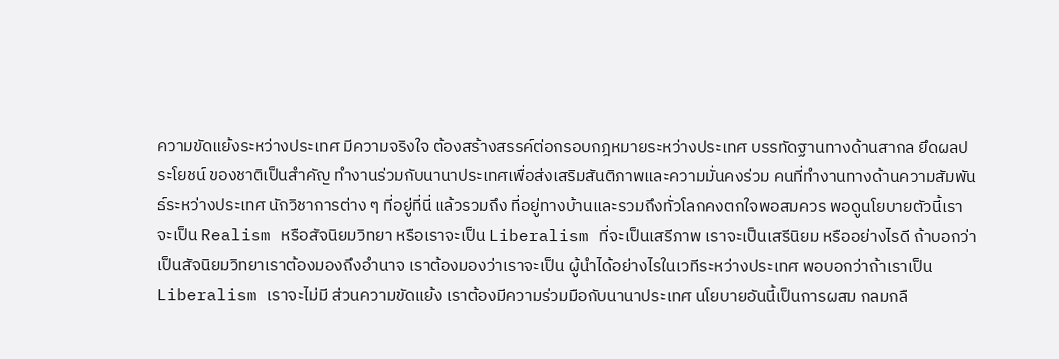ความขัดแย้งระหว่างประเทศ มีความจริงใจ ต้องสร้างสรรค์ต่อกรอบกฎหมายระหว่างประเทศ บรรทัดฐานทางด้านสากล ยึดผลประโยชน์ ของชาติเป็นสำคัญ ทำงานร่วมกับนานาประเทศเพื่อส่งเสริมสันติภาพและความมั่นคงร่วม คนที่ทำงานทางด้านความสัมพันธ์ระหว่างประเทศ นักวิชาการต่าง ๆ ที่อยู่ที่นี่ แล้วรวมถึง ที่อยู่ทางบ้านและรวมถึงทั่วโลกคงตกใจพอสมควร พอดูนโยบายตัวนี้เราจะเป็น Realism หรือสัจนิยมวิทยา หรือเราจะเป็น Liberalism ที่จะเป็นเสรีภาพ เราจะเป็นเสรีนิยม หรืออย่างไรดี ถ้าบอกว่าเป็นสัจนิยมวิทยาเราต้องมองถึงอำนาจ เราต้องมองว่าเราจะเป็น ผู้นำได้อย่างไรในเวทีระหว่างประเทศ พอบอกว่าถ้าเราเป็น Liberalism เราจะไม่มี ส่วนความขัดแย้ง เราต้องมีความร่วมมือกับนานาประเทศ นโยบายอันนี้เป็นการผสม กลมกลื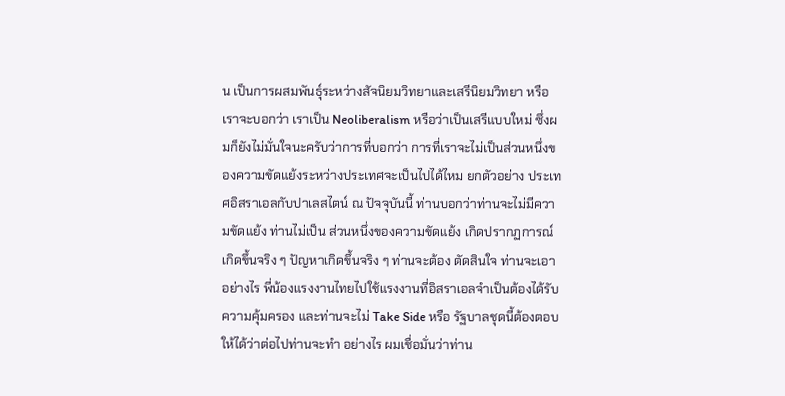น เป็นการผสมพันธุ์ระหว่างสัจนิยมวิทยาและเสรีนิยมวิทยา หรือเราจะบอกว่า เราเป็น Neoliberalism หรือว่าเป็นเสรีแบบใหม่ ซึ่งผมก็ยังไม่มั่นใจนะครับว่าการที่บอกว่า การที่เราจะไม่เป็นส่วนหนึ่งของความขัดแย้งระหว่างประเทศจะเป็นไปได้ไหม ยกตัวอย่าง ประเทศอิสราเอลกับปาเลสไตน์ ณ ปัจจุบันนี้ ท่านบอกว่าท่านจะไม่มีความขัดแย้ง ท่านไม่เป็น ส่วนหนึ่งของความขัดแย้ง เกิดปรากฏการณ์เกิดขึ้นจริง ๆ ปัญหาเกิดขึ้นจริง ๆ ท่านจะต้อง ตัดสินใจ ท่านจะเอาอย่างไร พี่น้องแรงงานไทยไปใช้แรงงานที่อิสราเอลจำเป็นต้องได้รับ ความคุ้มครอง และท่านจะไม่ Take Side หรือ รัฐบาลชุดนี้ต้องตอบให้ได้ว่าต่อไปท่านจะทำ อย่างไร ผมเชื่อมั่นว่าท่าน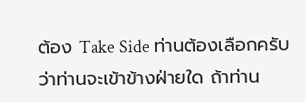ต้อง Take Side ท่านต้องเลือกครับว่าท่านจะเข้าข้างฝ่ายใด ถ้าท่าน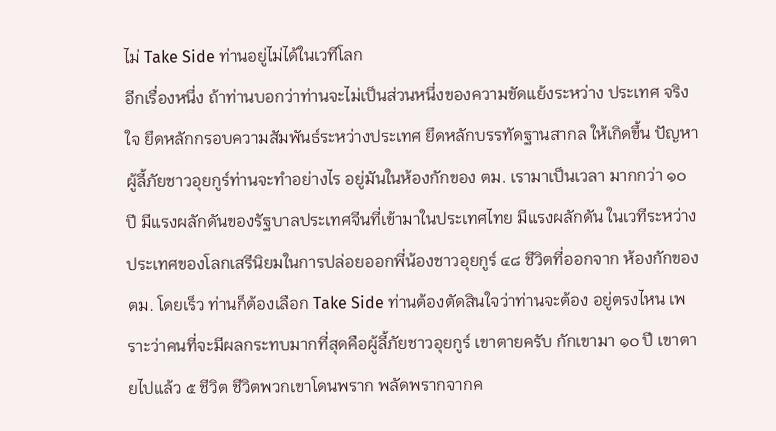ไม่ Take Side ท่านอยู่ไม่ได้ในเวทีโลก
อีกเรื่องหนึ่ง ถ้าท่านบอกว่าท่านจะไม่เป็นส่วนหนึ่งของความขัดแย้งระหว่าง ประเทศ จริงใจ ยึดหลักกรอบความสัมพันธ์ระหว่างประเทศ ยึดหลักบรรทัดฐานสากล ให้เกิดขึ้น ปัญหาผู้ลี้ภัยชาวอุยกูร์ท่านจะทำอย่างไร อยู่มันในห้องกักของ ตม. เรามาเป็นเวลา มากกว่า ๑๐ ปี มีแรงผลักดันของรัฐบาลประเทศจีนที่เข้ามาในประเทศไทย มีแรงผลักดัน ในเวทีระหว่างประเทศของโลกเสรีนิยมในการปล่อยออกพี่น้องชาวอุยกูร์ ๔๘ ชีวิตที่ออกจาก ห้องกักของ ตม. โดยเร็ว ท่านก็ต้องเลือก Take Side ท่านต้องตัดสินใจว่าท่านจะต้อง อยู่ตรงไหน เพราะว่าคนที่จะมีผลกระทบมากที่สุดคือผู้ลี้ภัยชาวอุยกูร์ เขาตายครับ กักเขามา ๑๐ ปี เขาตายไปแล้ว ๕ ชีวิต ชีวิตพวกเขาโดนพราก พลัดพรากจากค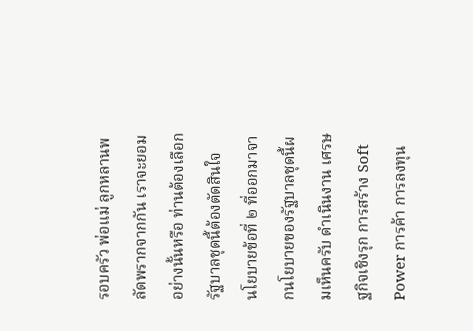รอบครัว พ่อแม่ ลูกหลานพลัดพรากจากกัน เราจะยอมอย่างนั้นหรือ ท่านต้องเลือก รัฐบาลชุดนี้ต้องตัดสินใจ
นโยบายข้อที่ ๒ ที่ออกมาจากนโยบายของรัฐบาลชุดนี้ผมเห็นครับ ดำเนินงาน เศรษฐกิจเชิงรุก การสร้าง Soft Power การค้า การลงทุน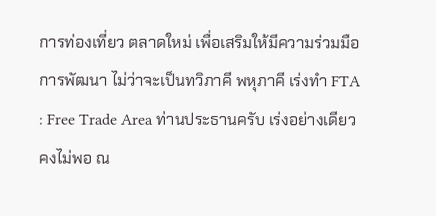การท่องเที่ยว ตลาดใหม่ เพื่อเสริมให้มีความร่วมมือการพัฒนา ไม่ว่าจะเป็นทวิภาคี พหุภาคี เร่งทำ FTA : Free Trade Area ท่านประธานครับ เร่งอย่างเดียวคงไม่พอ ณ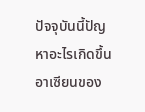ปัจจุบันนี้ปัญหาอะไรเกิดขึ้น อาเซียนของ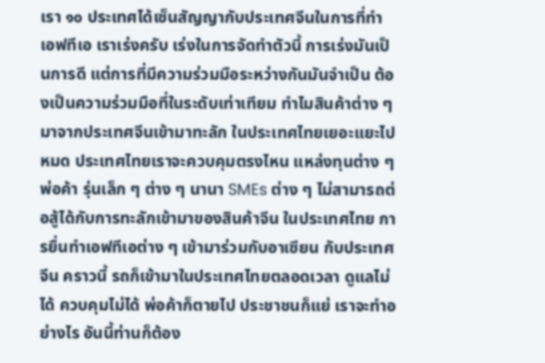เรา ๑๐ ประเทศได้เซ็นสัญญากับประเทศจีนในการที่ทำเอฟทีเอ เราเร่งครับ เร่งในการจัดทำตัวนี้ การเร่งมันเป็นการดี แต่การที่มีความร่วมมือระหว่างกันมันจำเป็น ต้องเป็นความร่วมมือที่ในระดับเท่าเทียม ทำไมสินค้าต่าง ๆ มาจากประเทศจีนเข้ามาทะลัก ในประเทศไทยเยอะแยะไปหมด ประเทศไทยเราจะควบคุมตรงไหน แหล่งทุนต่าง ๆ พ่อค้า รุ่นเล็ก ๆ ต่าง ๆ นานา SMEs ต่าง ๆ ไม่สามารถต่อสู้ได้กับการทะลักเข้ามาของสินค้าจีน ในประเทศไทย การยื่นทำเอฟทีเอต่าง ๆ เข้ามาร่วมกับอาเซียน กับประเทศจีน คราวนี้ รถก็เข้ามาในประเทศไทยตลอดเวลา ดูแลไม่ได้ ควบคุมไม่ได้ พ่อค้าก็ตายไป ประชาชนก็แย่ เราจะทำอย่างไร อันนี้ท่านก็ต้อง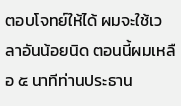ตอบโจทย์ให้ได้ ผมจะใช้เวลาอันน้อยนิด ตอนนี้ผมเหลือ ๕ นาทีท่านประธาน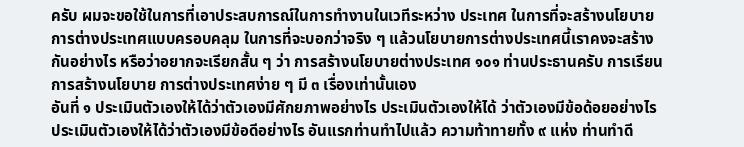ครับ ผมจะขอใช้ในการที่เอาประสบการณ์ในการทำงานในเวทีระหว่าง ประเทศ ในการที่จะสร้างนโยบายการต่างประเทศแบบครอบคลุม ในการที่จะบอกว่าจริง ๆ แล้วนโยบายการต่างประเทศนี้เราคงจะสร้างกันอย่างไร หรือว่าอยากจะเรียกสั้น ๆ ว่า การสร้างนโยบายต่างประเทศ ๑๐๑ ท่านประธานครับ การเรียนการสร้างนโยบาย การต่างประเทศง่าย ๆ มี ๓ เรื่องเท่านั้นเอง
อันที่ ๑ ประเมินตัวเองให้ได้ว่าตัวเองมีศักยภาพอย่างไร ประเมินตัวเองให้ได้ ว่าตัวเองมีข้อด้อยอย่างไร ประเมินตัวเองให้ได้ว่าตัวเองมีข้อดีอย่างไร อันแรกท่านทำไปแล้ว ความท้าทายทั้ง ๙ แห่ง ท่านทำดี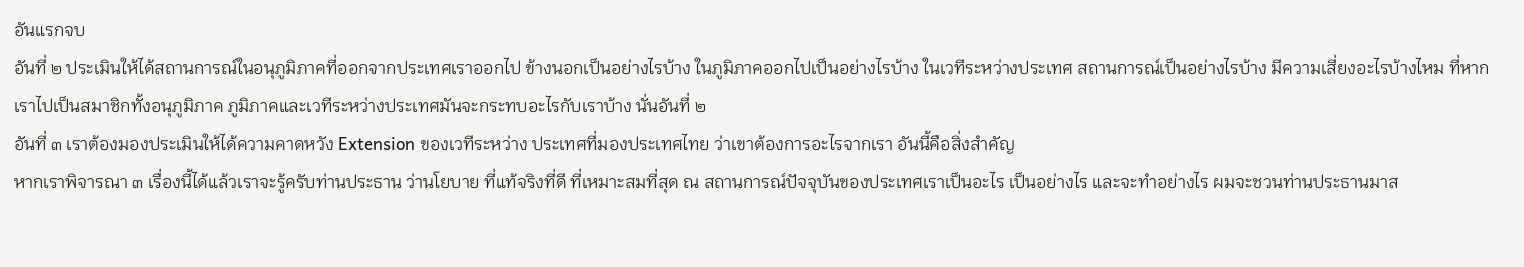อันแรกจบ
อันที่ ๒ ประเมินให้ได้สถานการณ์ในอนุภูมิภาคที่ออกจากประเทศเราออกไป ข้างนอกเป็นอย่างไรบ้าง ในภูมิภาคออกไปเป็นอย่างไรบ้าง ในเวทีระหว่างประเทศ สถานการณ์เป็นอย่างไรบ้าง มีความเสี่ยงอะไรบ้างไหม ที่หากเราไปเป็นสมาชิกทั้งอนุภูมิภาค ภูมิภาคและเวทีระหว่างประเทศมันจะกระทบอะไรกับเราบ้าง นั่นอันที่ ๒
อันที่ ๓ เราต้องมองประเมินให้ได้ความคาดหวัง Extension ของเวทีระหว่าง ประเทศที่มองประเทศไทย ว่าเขาต้องการอะไรจากเรา อันนี้คือสิ่งสำคัญ
หากเราพิจารณา ๓ เรื่องนี้ได้แล้วเราจะรู้ครับท่านประธาน ว่านโยบาย ที่แท้จริงที่ดี ที่เหมาะสมที่สุด ณ สถานการณ์ปัจจุบันของประเทศเราเป็นอะไร เป็นอย่างไร และจะทำอย่างไร ผมจะชวนท่านประธานมาส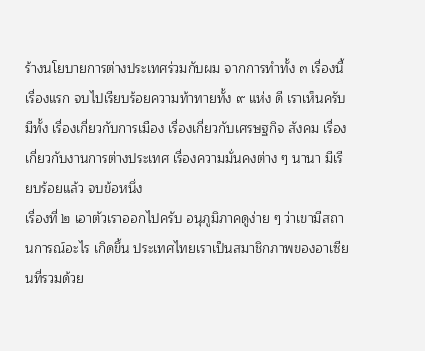ร้างนโยบายการต่างประเทศร่วมกับผม จากการทำทั้ง ๓ เรื่องนี้
เรื่องแรก จบไปเรียบร้อยความท้าทายทั้ง ๙ แห่ง ดี เราเห็นครับ มีทั้ง เรื่องเกี่ยวกับการเมือง เรื่องเกี่ยวกับเศรษฐกิจ สังคม เรื่องเกี่ยวกับงานการต่างประเทศ เรื่องความมั่นคงต่าง ๆ นานา มีเรียบร้อยแล้ว จบข้อหนึ่ง
เรื่องที่ ๒ เอาตัวเราออกไปครับ อนุภูมิภาคดูง่าย ๆ ว่าเขามีสถานการณ์อะไร เกิดขึ้น ประเทศไทยเราเป็นสมาชิกภาพของอาเซียนที่รวมด้วย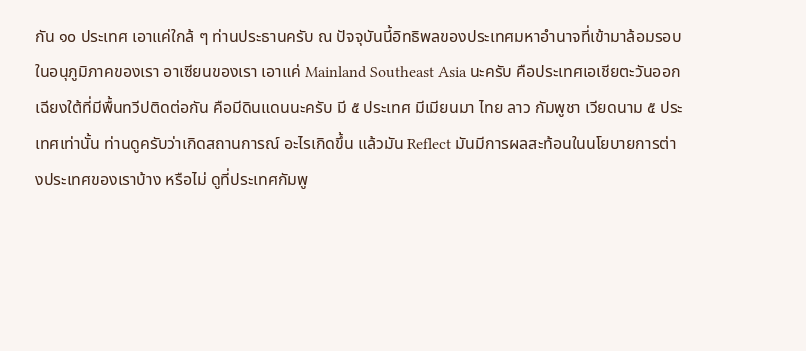กัน ๑๐ ประเทศ เอาแค่ใกล้ ๆ ท่านประธานครับ ณ ปัจจุบันนี้อิทธิพลของประเทศมหาอำนาจที่เข้ามาล้อมรอบ ในอนุภูมิภาคของเรา อาเซียนของเรา เอาแค่ Mainland Southeast Asia นะครับ คือประเทศเอเชียตะวันออกเฉียงใต้ที่มีพื้นทวีปติดต่อกัน คือมีดินแดนนะครับ มี ๕ ประเทศ มีเมียนมา ไทย ลาว กัมพูชา เวียดนาม ๕ ประเทศเท่านั้น ท่านดูครับว่าเกิดสถานการณ์ อะไรเกิดขึ้น แล้วมัน Reflect มันมีการผลสะท้อนในนโยบายการต่างประเทศของเราบ้าง หรือไม่ ดูที่ประเทศกัมพู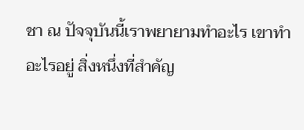ชา ณ ปัจจุบันนี้เราพยายามทำอะไร เขาทำอะไรอยู่ สิ่งหนึ่งที่สำคัญ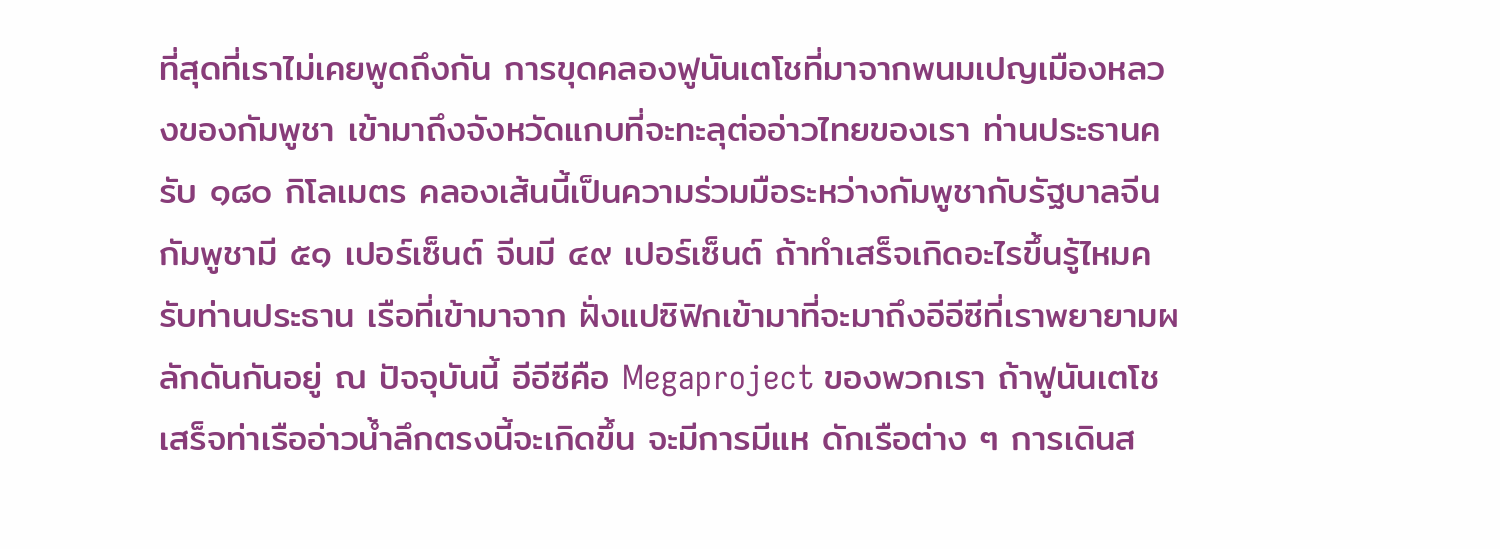ที่สุดที่เราไม่เคยพูดถึงกัน การขุดคลองฟูนันเตโชที่มาจากพนมเปญเมืองหลวงของกัมพูชา เข้ามาถึงจังหวัดแกบที่จะทะลุต่ออ่าวไทยของเรา ท่านประธานครับ ๑๘๐ กิโลเมตร คลองเส้นนี้เป็นความร่วมมือระหว่างกัมพูชากับรัฐบาลจีน กัมพูชามี ๕๑ เปอร์เซ็นต์ จีนมี ๔๙ เปอร์เซ็นต์ ถ้าทำเสร็จเกิดอะไรขึ้นรู้ไหมครับท่านประธาน เรือที่เข้ามาจาก ฝั่งแปซิฟิกเข้ามาที่จะมาถึงอีอีซีที่เราพยายามผลักดันกันอยู่ ณ ปัจจุบันนี้ อีอีซีคือ Megaproject ของพวกเรา ถ้าฟูนันเตโชเสร็จท่าเรืออ่าวน้ำลึกตรงนี้จะเกิดขึ้น จะมีการมีแห ดักเรือต่าง ๆ การเดินส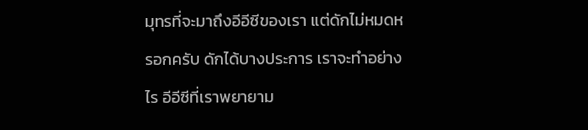มุทรที่จะมาถึงอีอีซีของเรา แต่ดักไม่หมดหรอกครับ ดักได้บางประการ เราจะทำอย่างไร อีอีซีที่เราพยายาม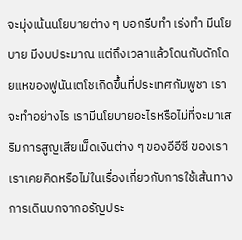จะมุ่งเน้นนโยบายต่าง ๆ บอกรีบทำ เร่งทำ มีนโยบาย มีงบประมาณ แต่ถึงเวลาแล้วโดนกับดักโดยแหของฟูนันเตโชเกิดขึ้นที่ประเทศกัมพูชา เราจะทำอย่างไร เรามีนโยบายอะไรหรือไม่ที่จะมาเสริมการสูญเสียเม็ดเงินต่าง ๆ ของอีอีซี ของเรา เราเคยคิดหรือไม่ในเรื่องเกี่ยวกับการใช้เส้นทางการเดินบกจากอรัญประ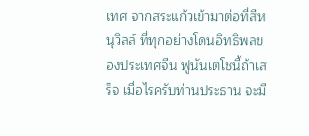เทศ จากสระแก้วเข้ามาต่อที่สีหนุวิลล์ ที่ทุกอย่างโดนอิทธิพลของประเทศจีน ฟูนันเตโชนี้ถ้าเสร็จ เมื่อไรครับท่านประธาน จะมี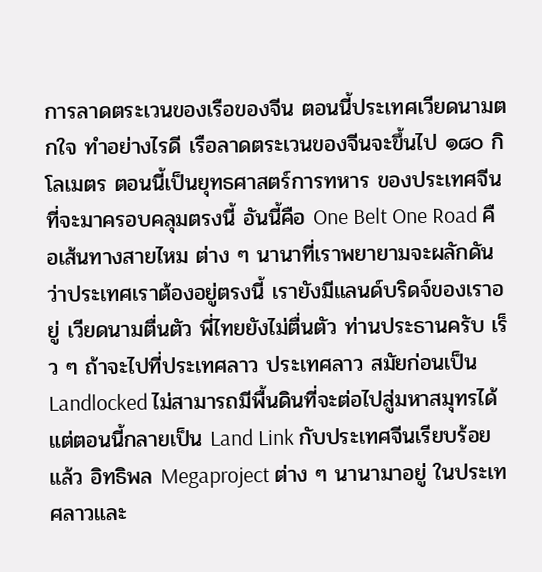การลาดตระเวนของเรือของจีน ตอนนี้ประเทศเวียดนามตกใจ ทำอย่างไรดี เรือลาดตระเวนของจีนจะขึ้นไป ๑๘๐ กิโลเมตร ตอนนี้เป็นยุทธศาสตร์การทหาร ของประเทศจีนที่จะมาครอบคลุมตรงนี้ อันนี้คือ One Belt One Road คือเส้นทางสายไหม ต่าง ๆ นานาที่เราพยายามจะผลักดันว่าประเทศเราต้องอยู่ตรงนี้ เรายังมีแลนด์บริดจ์ของเราอยู่ เวียดนามตื่นตัว พี่ไทยยังไม่ตื่นตัว ท่านประธานครับ เร็ว ๆ ถ้าจะไปที่ประเทศลาว ประเทศลาว สมัยก่อนเป็น Landlocked ไม่สามารถมีพื้นดินที่จะต่อไปสู่มหาสมุทรได้ แต่ตอนนี้กลายเป็น Land Link กับประเทศจีนเรียบร้อยแล้ว อิทธิพล Megaproject ต่าง ๆ นานามาอยู่ ในประเทศลาวและ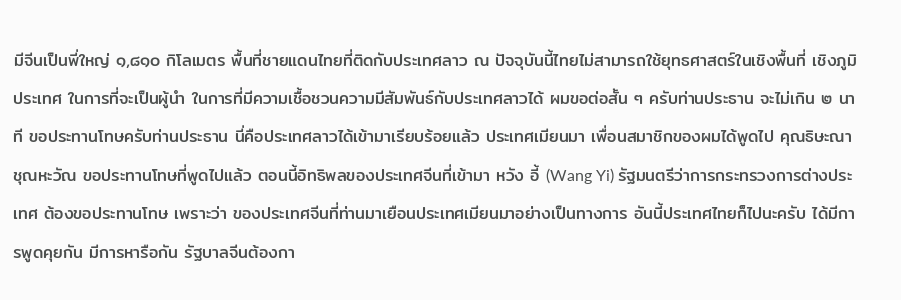มีจีนเป็นพี่ใหญ่ ๑,๘๑๐ กิโลเมตร พื้นที่ชายแดนไทยที่ติดกับประเทศลาว ณ ปัจจุบันนี้ไทยไม่สามารถใช้ยุทธศาสตร์ในเชิงพื้นที่ เชิงภูมิประเทศ ในการที่จะเป็นผู้นำ ในการที่มีความเชื้อชวนความมีสัมพันธ์กับประเทศลาวได้ ผมขอต่อสั้น ๆ ครับท่านประธาน จะไม่เกิน ๒ นาที ขอประทานโทษครับท่านประธาน นี่คือประเทศลาวได้เข้ามาเรียบร้อยแล้ว ประเทศเมียนมา เพื่อนสมาชิกของผมได้พูดไป คุณธิษะณา ชุณหะวัณ ขอประทานโทษที่พูดไปแล้ว ตอนนี้อิทธิพลของประเทศจีนที่เข้ามา หวัง อี้ (Wang Yi) รัฐมนตรีว่าการกระทรวงการต่างประเทศ ต้องขอประทานโทษ เพราะว่า ของประเทศจีนที่ท่านมาเยือนประเทศเมียนมาอย่างเป็นทางการ อันนี้ประเทศไทยก็ไปนะครับ ได้มีการพูดคุยกัน มีการหารือกัน รัฐบาลจีนต้องกา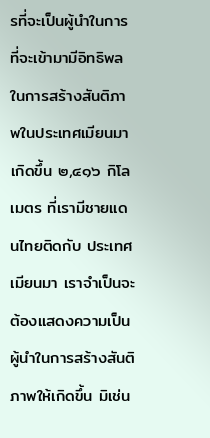รที่จะเป็นผู้นำในการที่จะเข้ามามีอิทธิพล ในการสร้างสันติภาพในประเทศเมียนมาเกิดขึ้น ๒,๔๑๖ กิโลเมตร ที่เรามีชายแดนไทยติดกับ ประเทศเมียนมา เราจำเป็นจะต้องแสดงความเป็นผู้นำในการสร้างสันติภาพให้เกิดขึ้น มิเช่น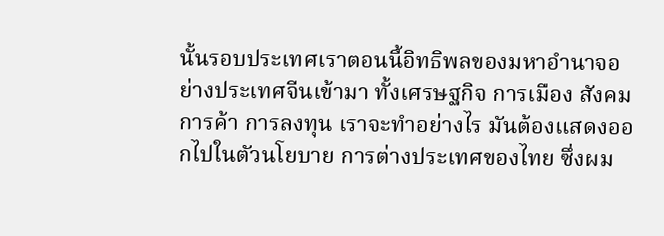นั้นรอบประเทศเราตอนนี้อิทธิพลของมหาอำนาจอย่างประเทศจีนเข้ามา ทั้งเศรษฐกิจ การเมือง สังคม การค้า การลงทุน เราจะทำอย่างไร มันต้องแสดงออกไปในตัวนโยบาย การต่างประเทศของไทย ซึ่งผม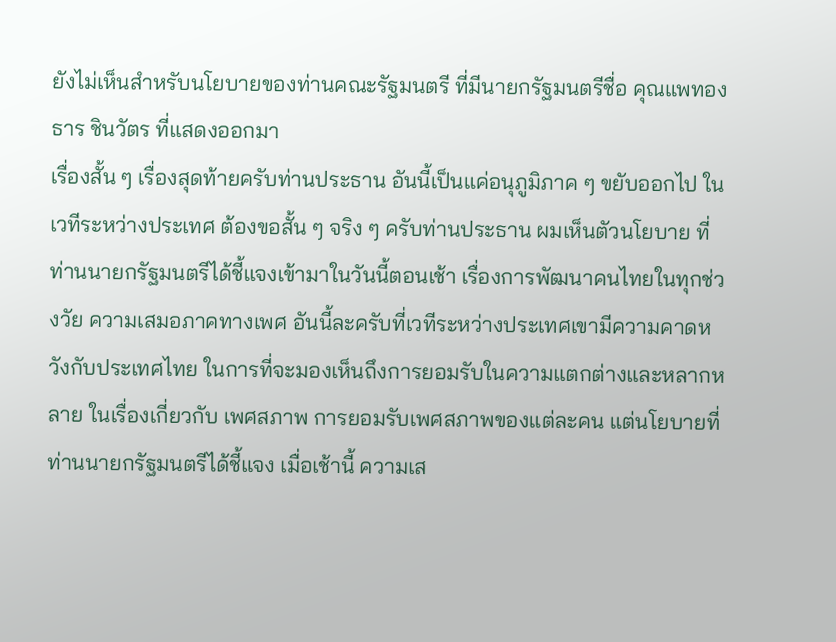ยังไม่เห็นสำหรับนโยบายของท่านคณะรัฐมนตรี ที่มีนายกรัฐมนตรีชื่อ คุณแพทองธาร ชินวัตร ที่แสดงออกมา
เรื่องสั้น ๆ เรื่องสุดท้ายครับท่านประธาน อันนี้เป็นแค่อนุภูมิภาค ๆ ขยับออกไป ในเวทีระหว่างประเทศ ต้องขอสั้น ๆ จริง ๆ ครับท่านประธาน ผมเห็นตัวนโยบาย ที่ท่านนายกรัฐมนตรีได้ชี้แจงเข้ามาในวันนี้ตอนเช้า เรื่องการพัฒนาคนไทยในทุกช่วงวัย ความเสมอภาคทางเพศ อันนี้ละครับที่เวทีระหว่างประเทศเขามีความคาดหวังกับประเทศไทย ในการที่จะมองเห็นถึงการยอมรับในความแตกต่างและหลากหลาย ในเรื่องเกี่ยวกับ เพศสภาพ การยอมรับเพศสภาพของแต่ละคน แต่นโยบายที่ท่านนายกรัฐมนตรีได้ชี้แจง เมื่อเช้านี้ ความเส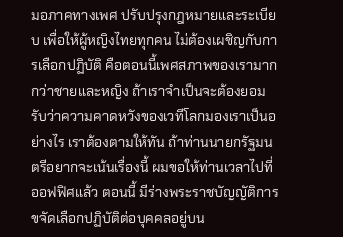มอภาคทางเพศ ปรับปรุงกฎหมายและระเบียบ เพื่อให้ผู้หญิงไทยทุกคน ไม่ต้องเผชิญกับการเลือกปฏิบัติ คือตอนนี้เพศสภาพของเรามากกว่าชายและหญิง ถ้าเราจำเป็นจะต้องยอมรับว่าความคาดหวังของเวทีโลกมองเราเป็นอย่างไร เราต้องตามให้ทัน ถ้าท่านนายกรัฐมนตรีอยากจะเน้นเรื่องนี้ ผมขอให้ท่านเวลาไปที่ออฟฟิศแล้ว ตอนนี้ มีร่างพระราชบัญญัติการขจัดเลือกปฏิบัติต่อบุคคลอยู่บน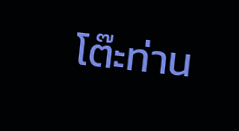โต๊ะท่าน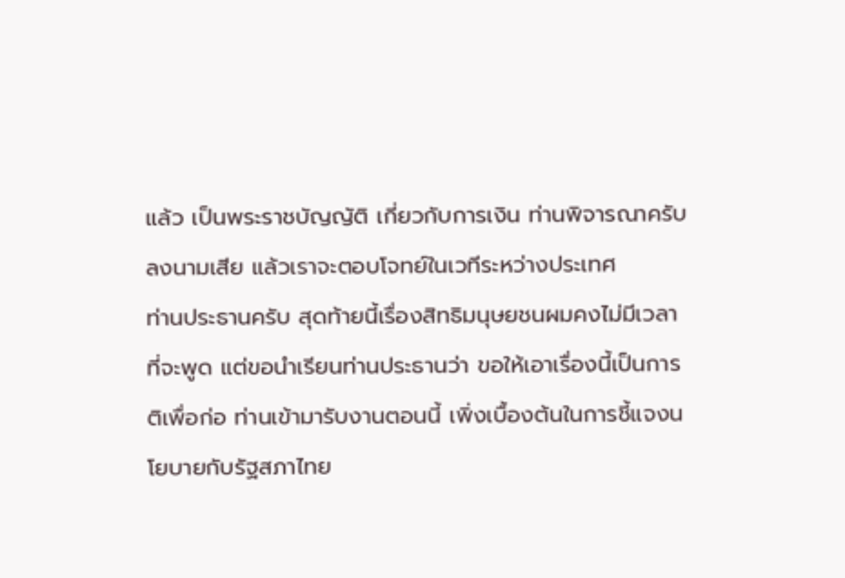แล้ว เป็นพระราชบัญญัติ เกี่ยวกับการเงิน ท่านพิจารณาครับ ลงนามเสีย แล้วเราจะตอบโจทย์ในเวทีระหว่างประเทศ
ท่านประธานครับ สุดท้ายนี้เรื่องสิทธิมนุษยชนผมคงไม่มีเวลาที่จะพูด แต่ขอนำเรียนท่านประธานว่า ขอให้เอาเรื่องนี้เป็นการติเพื่อก่อ ท่านเข้ามารับงานตอนนี้ เพิ่งเบื้องต้นในการชี้แจงนโยบายกับรัฐสภาไทย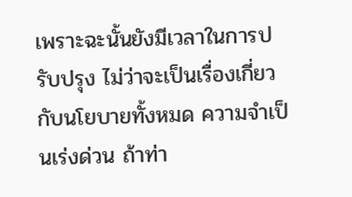เพราะฉะนั้นยังมีเวลาในการปรับปรุง ไม่ว่าจะเป็นเรื่องเกี่ยวกับนโยบายทั้งหมด ความจำเป็นเร่งด่วน ถ้าท่า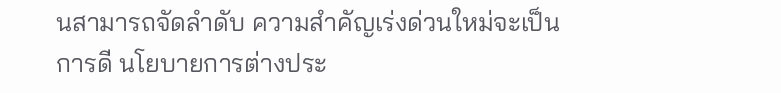นสามารถจัดลำดับ ความสำคัญเร่งด่วนใหม่จะเป็นการดี นโยบายการต่างประ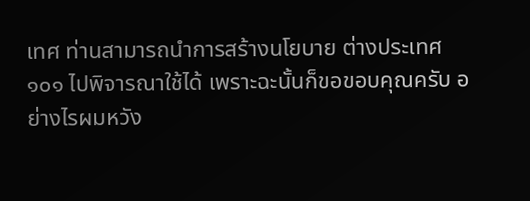เทศ ท่านสามารถนำการสร้างนโยบาย ต่างประเทศ ๑๐๑ ไปพิจารณาใช้ได้ เพราะฉะนั้นก็ขอขอบคุณครับ อย่างไรผมหวัง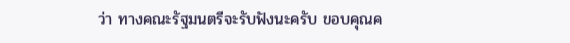ว่า ทางคณะรัฐมนตรีจะรับฟังนะครับ ขอบคุณค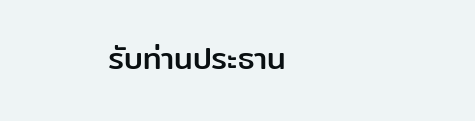รับท่านประธาน